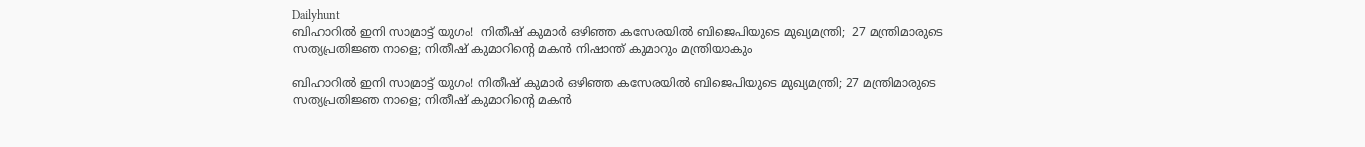Dailyhunt
ബിഹാറില്‍ ഇനി സാമ്രാട്ട് യുഗം!  നിതീഷ് കുമാര്‍ ഒഴിഞ്ഞ കസേരയില്‍ ബിജെപിയുടെ മുഖ്യമന്ത്രി;  27 മന്ത്രിമാരുടെ സത്യപ്രതിജ്ഞ നാളെ; നിതീഷ് കുമാറിന്റെ മകന്‍ നിഷാന്ത് കുമാറും മന്ത്രിയാകും

ബിഹാറില്‍ ഇനി സാമ്രാട്ട് യുഗം! നിതീഷ് കുമാര്‍ ഒഴിഞ്ഞ കസേരയില്‍ ബിജെപിയുടെ മുഖ്യമന്ത്രി; 27 മന്ത്രിമാരുടെ സത്യപ്രതിജ്ഞ നാളെ; നിതീഷ് കുമാറിന്റെ മകന്‍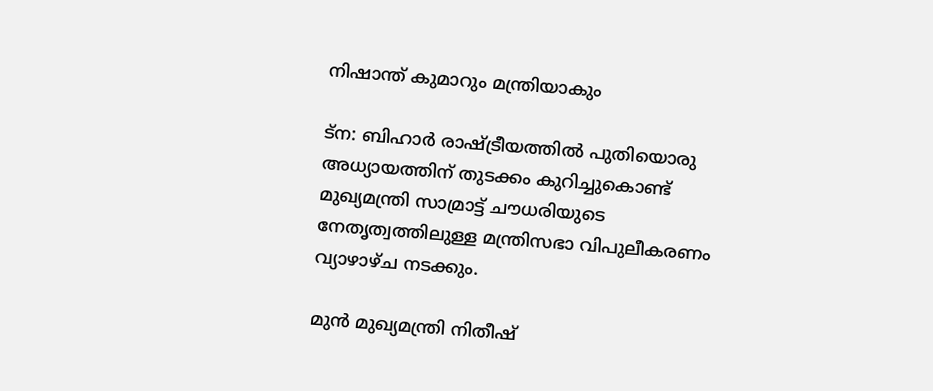നിഷാന്ത് കുമാറും മന്ത്രിയാകും

ട്ന: ബിഹാര്‍ രാഷ്ട്രീയത്തില്‍ പുതിയൊരു അധ്യായത്തിന് തുടക്കം കുറിച്ചുകൊണ്ട് മുഖ്യമന്ത്രി സാമ്രാട്ട് ചൗധരിയുടെ നേതൃത്വത്തിലുള്ള മന്ത്രിസഭാ വിപുലീകരണം വ്യാഴാഴ്ച നടക്കും.

മുന്‍ മുഖ്യമന്ത്രി നിതീഷ്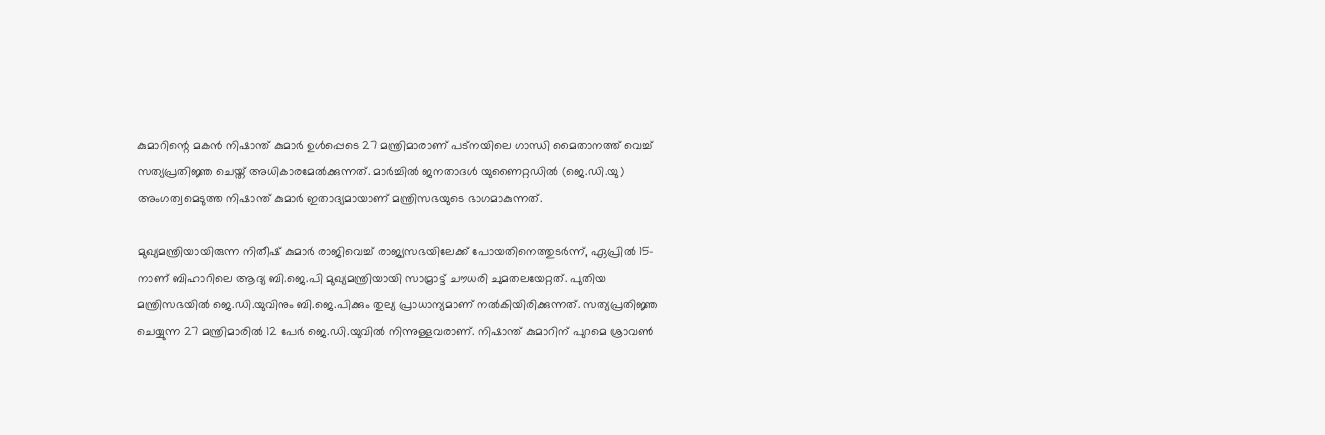കുമാറിന്റെ മകന്‍ നിഷാന്ത് കുമാര്‍ ഉള്‍പ്പെടെ 27 മന്ത്രിമാരാണ് പട്നയിലെ ഗാന്ധി മൈതാനത്ത് വെച്ച്‌ സത്യപ്രതിജ്ഞ ചെയ്ത് അധികാരമേല്‍ക്കുന്നത്. മാര്‍ച്ചില്‍ ജനതാദള്‍ യുണൈറ്റഡില്‍ (ജെ.ഡി.യു) അംഗത്വമെടുത്ത നിഷാന്ത് കുമാര്‍ ഇതാദ്യമായാണ് മന്ത്രിസഭയുടെ ഭാഗമാകുന്നത്.

മുഖ്യമന്ത്രിയായിരുന്ന നിതീഷ് കുമാര്‍ രാജിവെച്ച്‌ രാജ്യസഭയിലേക്ക് പോയതിനെത്തുടര്‍ന്ന്, ഏപ്രില്‍ 15-നാണ് ബിഹാറിലെ ആദ്യ ബി.ജെ.പി മുഖ്യമന്ത്രിയായി സാമ്രാട്ട് ചൗധരി ചുമതലയേറ്റത്. പുതിയ മന്ത്രിസഭയില്‍ ജെ.ഡി.യുവിനും ബി.ജെ.പിക്കും തുല്യ പ്രാധാന്യമാണ് നല്‍കിയിരിക്കുന്നത്. സത്യപ്രതിജ്ഞ ചെയ്യുന്ന 27 മന്ത്രിമാരില്‍ 12 പേര്‍ ജെ.ഡി.യുവില്‍ നിന്നുള്ളവരാണ്. നിഷാന്ത് കുമാറിന് പുറമെ ശ്രാവണ്‍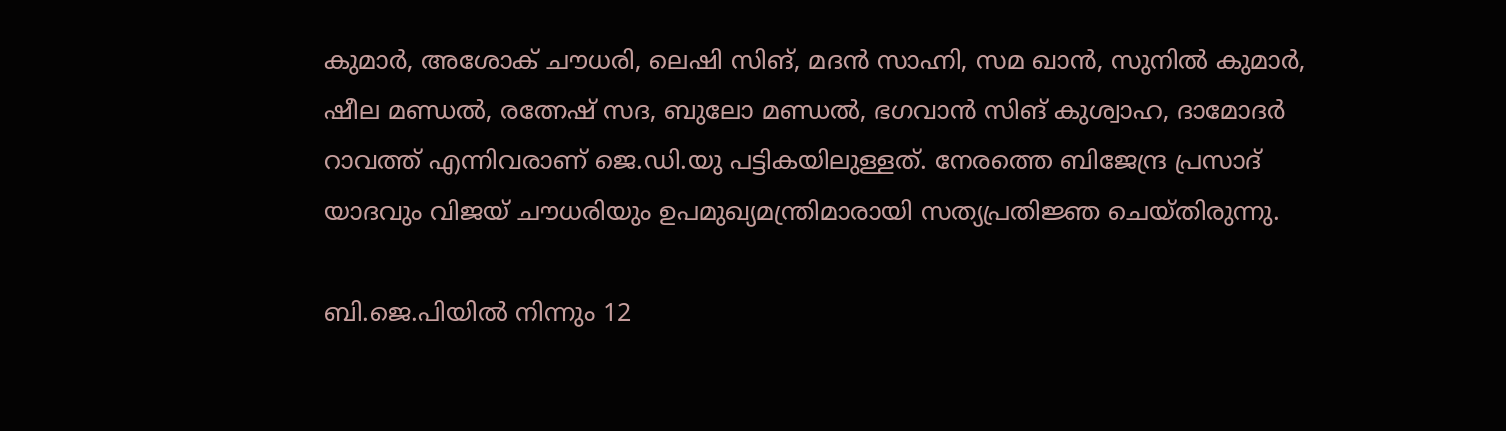കുമാര്‍, അശോക് ചൗധരി, ലെഷി സിങ്, മദന്‍ സാഹ്നി, സമ ഖാന്‍, സുനില്‍ കുമാര്‍, ഷീല മണ്ഡല്‍, രത്നേഷ് സദ, ബുലോ മണ്ഡല്‍, ഭഗവാന്‍ സിങ് കുശ്വാഹ, ദാമോദര്‍ റാവത്ത് എന്നിവരാണ് ജെ.ഡി.യു പട്ടികയിലുള്ളത്. നേരത്തെ ബിജേന്ദ്ര പ്രസാദ് യാദവും വിജയ് ചൗധരിയും ഉപമുഖ്യമന്ത്രിമാരായി സത്യപ്രതിജ്ഞ ചെയ്തിരുന്നു.

ബി.ജെ.പിയില്‍ നിന്നും 12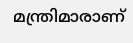മന്ത്രിമാരാണ്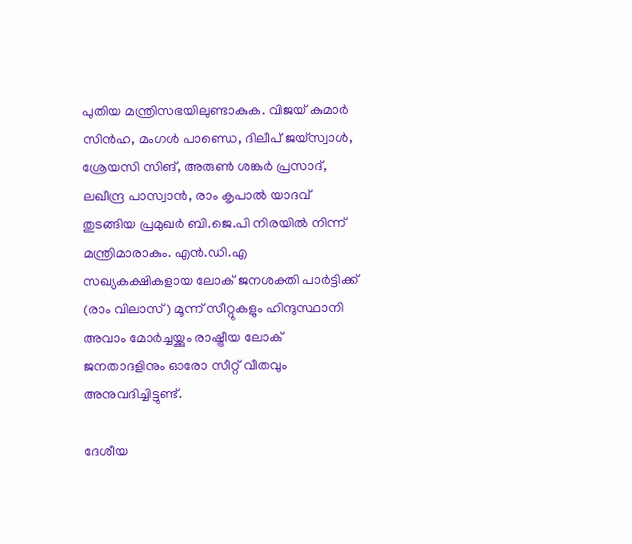പുതിയ മന്ത്രിസഭയിലുണ്ടാകുക. വിജയ് കുമാര്‍ സിന്‍ഹ, മംഗള്‍ പാണ്ഡെ, ദിലീപ് ജയ്‌സ്വാള്‍, ശ്രേയസി സിങ്, അരുണ്‍ ശങ്കര്‍ പ്രസാദ്, ലഖീന്ദ്ര പാസ്വാന്‍, രാം കൃപാല്‍ യാദവ് തുടങ്ങിയ പ്രമുഖര്‍ ബി.ജെ.പി നിരയില്‍ നിന്ന് മന്ത്രിമാരാകും. എന്‍.ഡി.എ സഖ്യകക്ഷികളായ ലോക് ജനശക്തി പാര്‍ട്ടിക്ക് (രാം വിലാസ്) മൂന്ന് സീറ്റുകളും ഹിന്ദുസ്ഥാനി അവാം മോര്‍ച്ചയ്ക്കും രാഷ്ട്രീയ ലോക് ജനതാദളിനും ഓരോ സീറ്റ് വീതവും അനുവദിച്ചിട്ടുണ്ട്.

ദേശീയ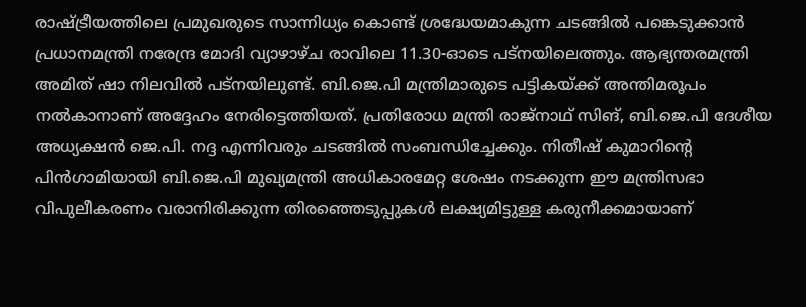രാഷ്ട്രീയത്തിലെ പ്രമുഖരുടെ സാന്നിധ്യം കൊണ്ട് ശ്രദ്ധേയമാകുന്ന ചടങ്ങില്‍ പങ്കെടുക്കാന്‍ പ്രധാനമന്ത്രി നരേന്ദ്ര മോദി വ്യാഴാഴ്ച രാവിലെ 11.30-ഓടെ പട്നയിലെത്തും. ആഭ്യന്തരമന്ത്രി അമിത് ഷാ നിലവില്‍ പട്നയിലുണ്ട്. ബി.ജെ.പി മന്ത്രിമാരുടെ പട്ടികയ്ക്ക് അന്തിമരൂപം നല്‍കാനാണ് അദ്ദേഹം നേരിട്ടെത്തിയത്. പ്രതിരോധ മന്ത്രി രാജ്‌നാഥ് സിങ്, ബി.ജെ.പി ദേശീയ അധ്യക്ഷന്‍ ജെ.പി. നദ്ദ എന്നിവരും ചടങ്ങില്‍ സംബന്ധിച്ചേക്കും. നിതീഷ് കുമാറിന്റെ പിന്‍ഗാമിയായി ബി.ജെ.പി മുഖ്യമന്ത്രി അധികാരമേറ്റ ശേഷം നടക്കുന്ന ഈ മന്ത്രിസഭാ വിപുലീകരണം വരാനിരിക്കുന്ന തിരഞ്ഞെടുപ്പുകള്‍ ലക്ഷ്യമിട്ടുള്ള കരുനീക്കമായാണ്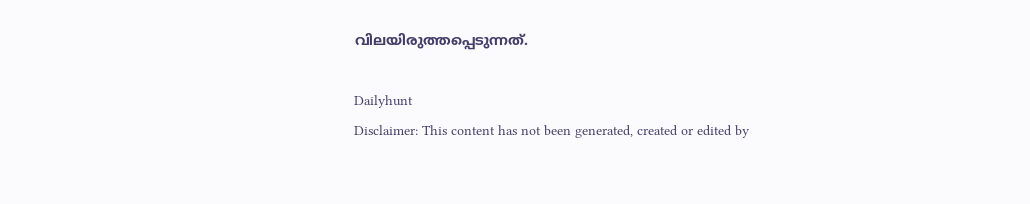വിലയിരുത്തപ്പെടുന്നത്.

Dailyhunt
Disclaimer: This content has not been generated, created or edited by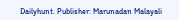Dailyhunt. Publisher: Marunadan Malayali